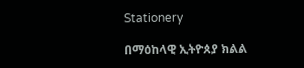Stationery

በማዕከላዊ ኢትዮጰያ ክልል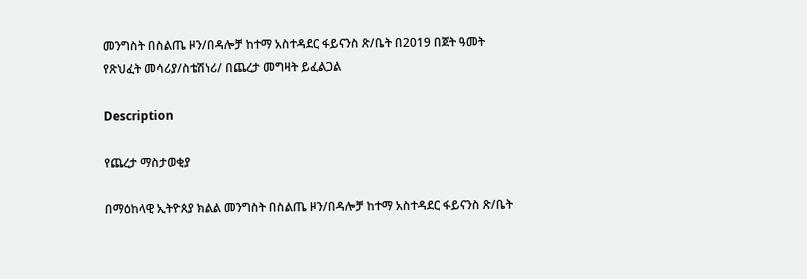መንግስት በስልጤ ዞን/በዳሎቻ ከተማ አስተዳደር ፋይናንስ ጽ/ቤት በ2019 በጀት ዓመት የጽህፈት መሳሪያ/ስቴሽነሪ/ በጨረታ መግዛት ይፈልጋል

Description

የጨረታ ማስታወቂያ

በማዕከላዊ ኢትዮጰያ ክልል መንግስት በስልጤ ዞን/በዳሎቻ ከተማ አስተዳደር ፋይናንስ ጽ/ቤት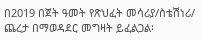በ2019 በጀት ዓመት የጽህፈት መሳሪያ/ስቴሽነሪ/ ጨረታ በማወዳደር መግዛት ይፈልጋል፡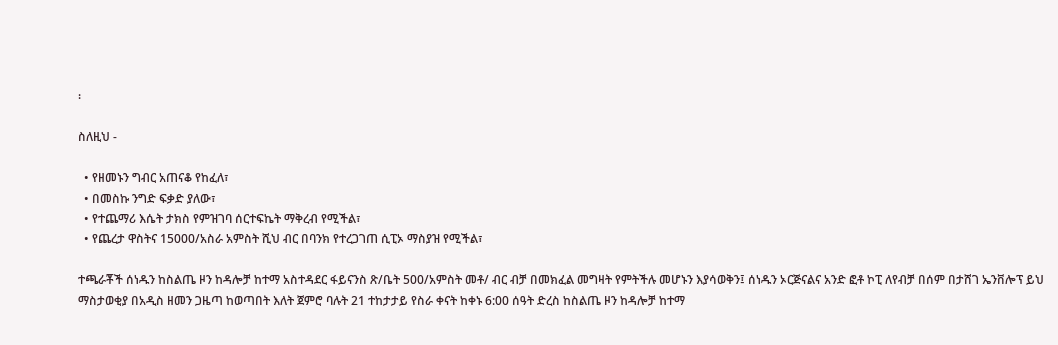፡

ስለዚህ -

  • የዘመኑን ግብር አጠናቆ የከፈለ፣
  • በመስኩ ንግድ ፍቃድ ያለው፣
  • የተጨማሪ እሴት ታክስ የምዝገባ ሰርተፍኬት ማቅረብ የሚችል፣
  • የጨረታ ዋስትና 15000/አስራ አምስት ሺህ ብር በባንክ የተረጋገጠ ሲፒኦ ማስያዝ የሚችል፣

ተጫራቾች ሰነዱን ከስልጤ ዞን ከዳሎቻ ከተማ አስተዳደር ፋይናንስ ጽ/ቤት 500/አምስት መቶ/ ብር ብቻ በመክፈል መግዛት የምትችሉ መሆኑን እያሳወቅን፤ ሰነዱን ኦርጅናልና አንድ ፎቶ ኮፒ ለየብቻ በሰም በታሸገ ኤንቨሎፕ ይህ ማስታወቂያ በአዲስ ዘመን ጋዜጣ ከወጣበት እለት ጀምሮ ባሉት 21 ተከታታይ የስራ ቀናት ከቀኑ 6:00 ሰዓት ድረስ ከስልጤ ዞን ከዳሎቻ ከተማ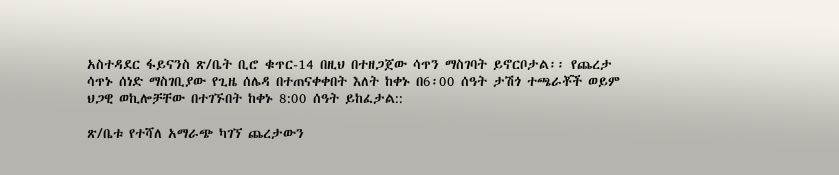አስተዳደር ፋይናንስ ጽ/ቤት ቢሮ ቁጥር-14 በዚህ በተዘጋጀው ሳጥን ማስገባት ይኖርቦታል፡፡ የጨረታ ሳጥኑ ሰነድ ማስገቢያው የጊዜ ሰሌዳ በተጠናቀቀበት እለት ከቀኑ በ6፡00 ሰዓት ታሽጎ ተጫራቾች ወይም ህጋዊ ወኪሎቻቸው በተገኙበት ከቀኑ 8:00 ሰዓት ይከፈታል::

ጽ/ቤቱ የተሻለ አማራጭ ካገኘ ጨረታውን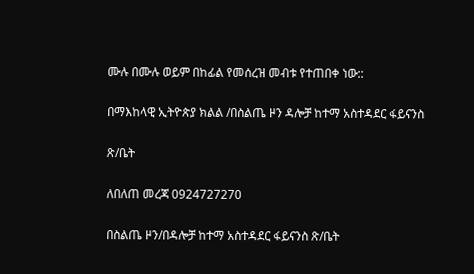ሙሉ በሙሉ ወይም በከፊል የመሰረዝ መብቱ የተጠበቀ ነው::

በማእከላዊ ኢትዮጵያ ክልል /በስልጤ ዞን ዳሎቻ ከተማ አስተዳደር ፋይናንስ

ጽ/ቤት

ለበለጠ መረጃ 0924727270

በስልጤ ዞን/በዳሎቻ ከተማ አስተዳደር ፋይናንስ ጽ/ቤት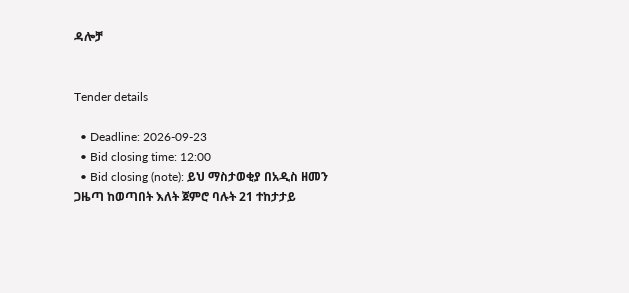ዳሎቻ


Tender details

  • Deadline: 2026-09-23
  • Bid closing time: 12:00
  • Bid closing (note): ይህ ማስታወቂያ በአዲስ ዘመን ጋዜጣ ከወጣበት እለት ጀምሮ ባሉት 21 ተከታታይ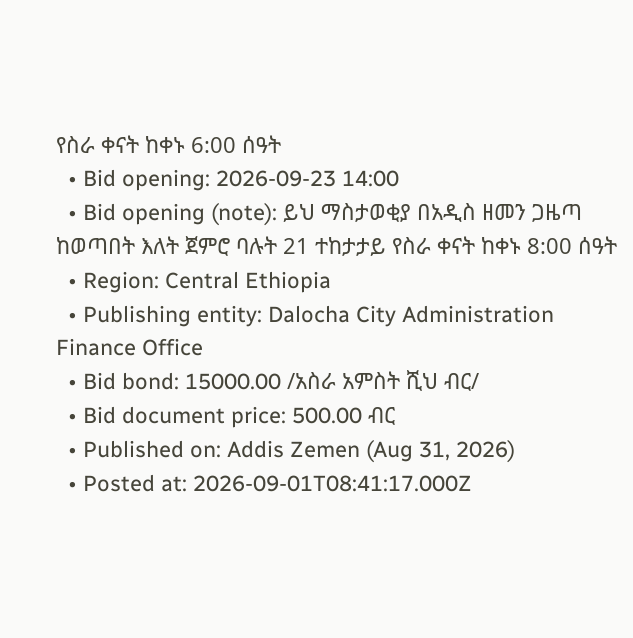የስራ ቀናት ከቀኑ 6:00 ሰዓት
  • Bid opening: 2026-09-23 14:00
  • Bid opening (note): ይህ ማስታወቂያ በአዲስ ዘመን ጋዜጣ ከወጣበት እለት ጀምሮ ባሉት 21 ተከታታይ የስራ ቀናት ከቀኑ 8:00 ሰዓት
  • Region: Central Ethiopia
  • Publishing entity: Dalocha City Administration Finance Office
  • Bid bond: 15000.00 /አስራ አምስት ሺህ ብር/
  • Bid document price: 500.00 ብር
  • Published on: Addis Zemen (Aug 31, 2026)
  • Posted at: 2026-09-01T08:41:17.000Z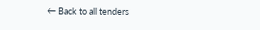← Back to all tenders